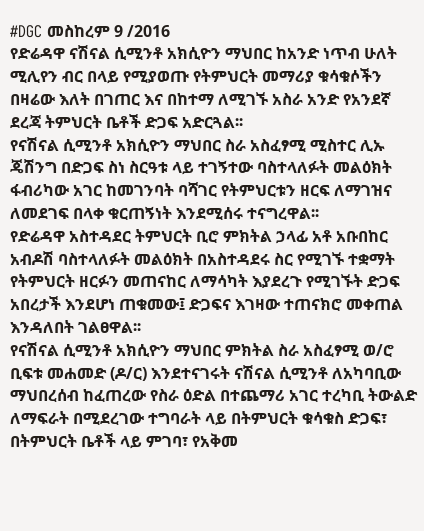#DGC መስከረም 9 /2016
የድሬዳዋ ናሽናል ሲሚንቶ አክሲዮን ማህበር ከአንድ ነጥብ ሁለት ሚሊየን ብር በላይ የሚያወጡ የትምህርት መማሪያ ቁሳቁሶችን በዛሬው እለት በገጠር እና በከተማ ለሚገኙ አስራ አንድ የአንደኛ ደረጃ ትምህርት ቤቶች ድጋፍ አድርጓል፡፡
የናሽናል ሲሚንቶ አክሲዮን ማህበር ስራ አስፈፃሚ ሚስተር ሊኡ ጄሽንግ በድጋፍ ስነ ስርዓቱ ላይ ተገኝተው ባስተላለፉት መልዕክት ፋብሪካው አገር ከመገንባት ባሻገር የትምህርቱን ዘርፍ ለማገዝና ለመደገፍ በላቀ ቁርጠኝነት እንደሚሰሩ ተናግረዋል፡፡
የድሬዳዋ አስተዳደር ትምህርት ቢሮ ምክትል ኃላፊ አቶ አቡበከር አብዶሽ ባስተላለፉት መልዕክት በአስተዳደሩ ስር የሚገኙ ተቋማት የትምህርት ዘርፉን መጠናከር ለማሳካት እያደረጉ የሚገኙት ድጋፍ አበረታች እንደሆነ ጠቁመው፤ ድጋፍና እገዛው ተጠናክሮ መቀጠል እንዳለበት ገልፀዋል፡፡
የናሽናል ሲሚንቶ አክሲዮን ማህበር ምክትል ስራ አስፈፃሚ ወ/ሮ ቢፍቱ መሐመድ (ዶ/ር) እንደተናገሩት ናሽናል ሲሚንቶ ለአካባቢው ማህበረሰብ ከፈጠረው የስራ ዕድል በተጨማሪ አገር ተረካቢ ትውልድ ለማፍራት በሚደረገው ተግባራት ላይ በትምህርት ቁሳቁስ ድጋፍ፣ በትምህርት ቤቶች ላይ ምገባ፣ የአቅመ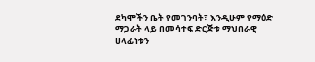ደካሞችን ቤት የመገንባት፣ እንዲሁም የማዕድ ማጋራት ላይ በመሳተፍ ድርጅቱ ማህበራዊ ሀላፊነቱን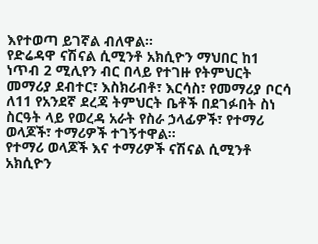እየተወጣ ይገኛል ብለዋል፡፡
የድሬዳዋ ናሽናል ሲሚንቶ አክሲዮን ማህበር ከ1 ነጥብ 2 ሚሊየን ብር በላይ የተገዙ የትምህርት መማሪያ ደብተር፣ እስክሪብቶ፣ እርሳስ፣ የመማሪያ ቦርሳ ለ11 የአንደኛ ደረጃ ትምህርት ቤቶች በደገፉበት ስነ ስርዓት ላይ የወረዳ አራት የስራ ኃላፊዎች፣ የተማሪ ወላጆች፣ ተማሪዎች ተገኝተዋል፡፡
የተማሪ ወላጆች እና ተማሪዎች ናሽናል ሲሚንቶ አክሲዮን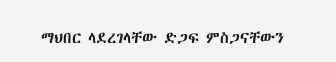ማህበር ላደረገላቸው ድጋፍ ምስጋናቸውን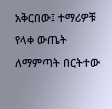አቅርበው፤ ተማሪዎቹ የላቀ ውጤት ለማምጣት በርትተው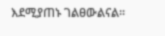እደሚያጠኑ ገልፀውልናል፡፡